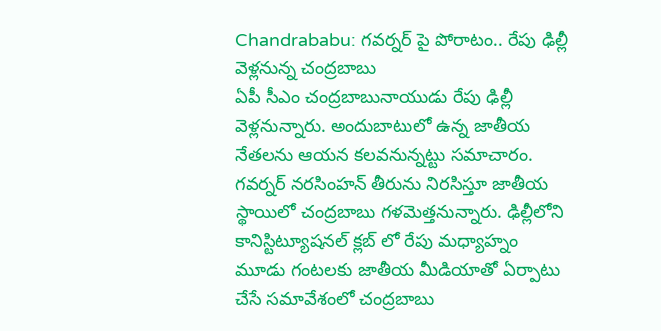Chandrababu: గవర్నర్ పై పోరాటం.. రేపు ఢిల్లీ వెళ్లనున్న చంద్రబాబు
ఏపీ సీఎం చంద్రబాబునాయుడు రేపు ఢిల్లీ వెళ్లనున్నారు. అందుబాటులో ఉన్న జాతీయ నేతలను ఆయన కలవనున్నట్టు సమాచారం. గవర్నర్ నరసింహన్ తీరును నిరసిస్తూ జాతీయ స్థాయిలో చంద్రబాబు గళమెత్తనున్నారు. ఢిల్లీలోని కానిస్టిట్యూషనల్ క్లబ్ లో రేపు మధ్యాహ్నం మూడు గంటలకు జాతీయ మీడియాతో ఏర్పాటు చేసే సమావేశంలో చంద్రబాబు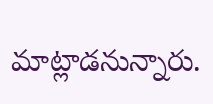మాట్లాడనున్నారు.